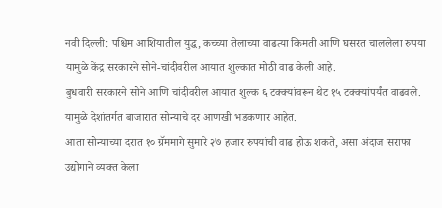नवी दिल्ली: पश्चिम आशियातील युद्ध, कच्च्या तेलाच्या वाढत्या किमती आणि घसरत चाललेला रुपया यामुळे केंद्र सरकारने सोने-चांदीवरील आयात शुल्कात मोठी वाढ केली आहे.
बुधवारी सरकारने सोने आणि चांदीवरील आयात शुल्क ६ टक्क्यांवरून थेट १५ टक्क्यांपर्यंत वाढवले. यामुळे देशांतर्गत बाजारात सोन्याचे दर आणखी भडकणार आहेत.
आता सोन्याच्या दरात १० ग्रॅममागे सुमारे २७ हजार रुपयांची वाढ होऊ शकते, असा अंदाज सराफा उद्योगाने व्यक्त केला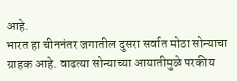आहे.
भारत हा चीननंतर जगातील दुसरा सर्वात मोठा सोन्याचा ग्राहक आहे. वाढत्या सोन्याच्या आयातीमुळे परकीय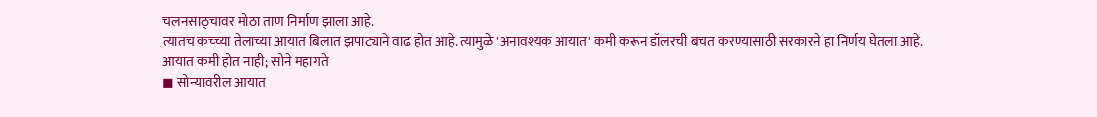चलनसाठ्चावर मोठा ताण निर्माण झाला आहे.
त्यातच कच्च्या तेलाच्या आयात बिलात झपाट्याने वाढ होत आहे. त्यामुळे 'अनावश्यक आयात' कमी करून डॉलरची बचत करण्यासाठी सरकारने हा निर्णय घेतला आहे.
आयात कमी होत नाही; सोने महागते
◼ सोन्यावरील आयात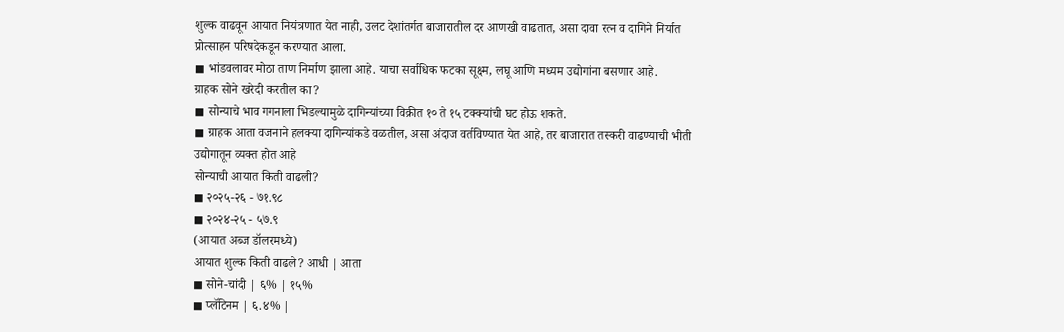शुल्क वाढवून आयात नियंत्रणात येत नाही, उलट देशांतर्गत बाजारातील दर आणखी वाढतात, असा दावा रत्न व दागिने निर्यात प्रोत्साहन परिषदेकडून करण्यात आला.
◼ भांडवलावर मोठा ताण निर्माण झाला आहे. याचा सर्वाधिक फटका सूक्ष्म, लघू आणि मध्यम उद्योगांना बसणार आहे.
ग्राहक सोने खरेदी करतील का?
◼ सोन्याचे भाव गगनाला भिडल्यामुळे दागिन्यांच्या विक्रीत १० ते १५ टक्क्यांची घट होऊ शकते.
◼ ग्राहक आता वजनाने हलक्या दागिन्यांकडे वळतील, असा अंदाज वर्तविण्यात येत आहे, तर बाजारात तस्करी वाढण्याची भीती उद्योगातून व्यक्त होत आहे
सोन्याची आयात किती वाढली?
◼ २०२५-२६ - ७१.९८
◼ २०२४-२५ - ५७.९
(आयात अब्ज डॉलरमध्ये)
आयात शुल्क किती वाढले? आधी | आता
◼ सोने-चांदी | ६% | १५%
◼ प्लॅटिनम | ६.४% |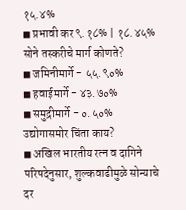१५.४%
◼ प्रभावी कर ९.१८% | १८.४५%
सोने तस्करीचे मार्ग कोणते?
◼ जमिनीमार्गे - ५५.९०%
◼ हवाईमार्गे - ४३.७०%
◼ समुद्रीमार्गे - ०.५०%
उद्योगासमोर चिंता काय?
◼ अखिल भारतीय रत्न व दागिने परिषदेनुसार, शुल्कवाढीमुळे सोन्याचे दर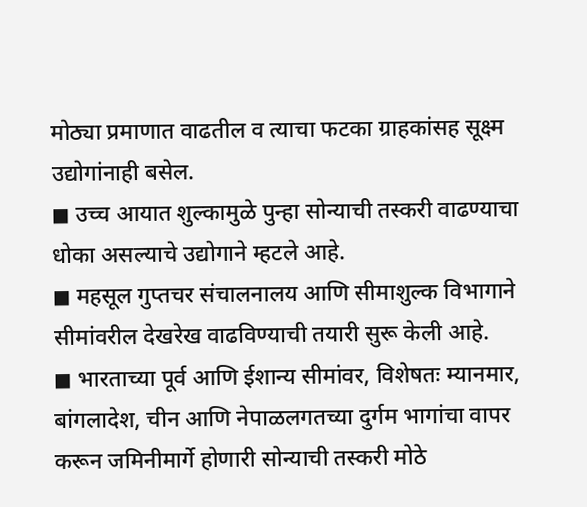मोठ्या प्रमाणात वाढतील व त्याचा फटका ग्राहकांसह सूक्ष्म उद्योगांनाही बसेल.
◼ उच्च आयात शुल्कामुळे पुन्हा सोन्याची तस्करी वाढण्याचा धोका असल्याचे उद्योगाने म्हटले आहे.
◼ महसूल गुप्तचर संचालनालय आणि सीमाशुल्क विभागाने सीमांवरील देखरेख वाढविण्याची तयारी सुरू केली आहे.
◼ भारताच्या पूर्व आणि ईशान्य सीमांवर, विशेषतः म्यानमार, बांगलादेश, चीन आणि नेपाळलगतच्या दुर्गम भागांचा वापर करून जमिनीमार्गे होणारी सोन्याची तस्करी मोठे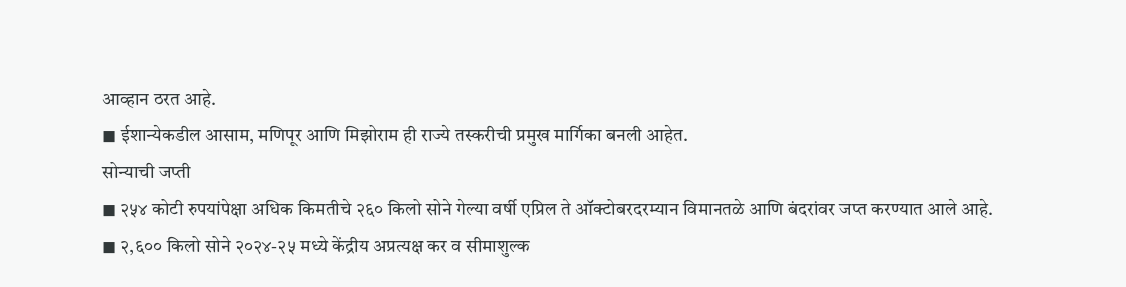आव्हान ठरत आहे.
◼ ईशान्येकडील आसाम, मणिपूर आणि मिझोराम ही राज्ये तस्करीची प्रमुख मार्गिका बनली आहेत.
सोन्याची जप्ती
◼ २५४ कोटी रुपयांपेक्षा अधिक किमतीचे २६० किलो सोने गेल्या वर्षी एप्रिल ते ऑक्टोबरदरम्यान विमानतळे आणि बंदरांवर जप्त करण्यात आले आहे.
◼ २,६०० किलो सोने २०२४-२५ मध्ये केंद्रीय अप्रत्यक्ष कर व सीमाशुल्क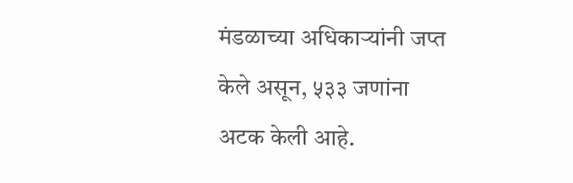मंडळाच्या अधिकाऱ्यांनी जप्त केले असून, ५३३ जणांना अटक केली आहे.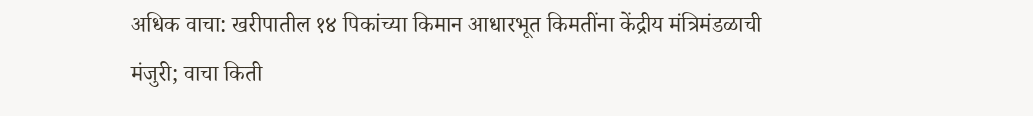अधिक वाचा: खरीपातील १४ पिकांच्या किमान आधारभूत किमतींना केंद्रीय मंत्रिमंडळाची मंजुरी; वाचा किती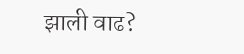झाली वाढ?